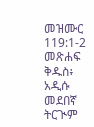መዝሙር 119:1-2 መጽሐፍ ቅዱስ፥ አዲሱ መደበኛ ትርጒም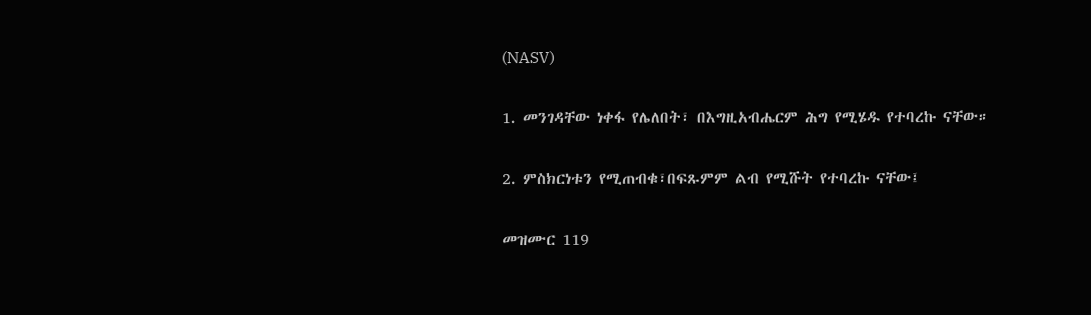(NASV)

1. መንገዳቸው ነቀፋ የሌለበት፣ በእግዚአብሔርም ሕግ የሚሄዱ የተባረኩ ናቸው።

2. ምስክርነቱን የሚጠብቁ፣በፍጹምም ልብ የሚሹት የተባረኩ ናቸው፤

መዝሙር 119